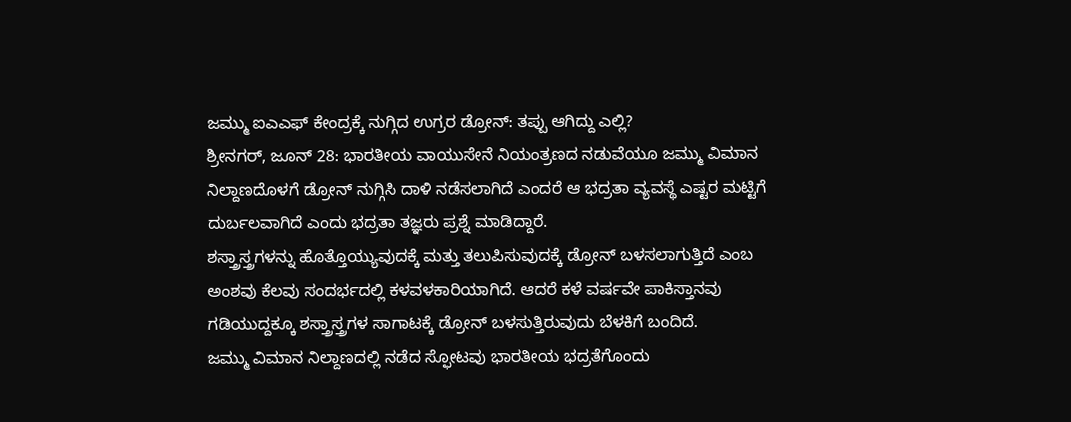ಜಮ್ಮು ಐಎಎಫ್ ಕೇಂದ್ರಕ್ಕೆ ನುಗ್ಗಿದ ಉಗ್ರರ ಡ್ರೋನ್: ತಪ್ಪು ಆಗಿದ್ದು ಎಲ್ಲಿ?
ಶ್ರೀನಗರ್, ಜೂನ್ 28: ಭಾರತೀಯ ವಾಯುಸೇನೆ ನಿಯಂತ್ರಣದ ನಡುವೆಯೂ ಜಮ್ಮು ವಿಮಾನ ನಿಲ್ದಾಣದೊಳಗೆ ಡ್ರೋನ್ ನುಗ್ಗಿಸಿ ದಾಳಿ ನಡೆಸಲಾಗಿದೆ ಎಂದರೆ ಆ ಭದ್ರತಾ ವ್ಯವಸ್ಥೆ ಎಷ್ಟರ ಮಟ್ಟಿಗೆ ದುರ್ಬಲವಾಗಿದೆ ಎಂದು ಭದ್ರತಾ ತಜ್ಞರು ಪ್ರಶ್ನೆ ಮಾಡಿದ್ದಾರೆ.
ಶಸ್ತ್ರಾಸ್ತ್ರಗಳನ್ನು ಹೊತ್ತೊಯ್ಯುವುದಕ್ಕೆ ಮತ್ತು ತಲುಪಿಸುವುದಕ್ಕೆ ಡ್ರೋನ್ ಬಳಸಲಾಗುತ್ತಿದೆ ಎಂಬ ಅಂಶವು ಕೆಲವು ಸಂದರ್ಭದಲ್ಲಿ ಕಳವಳಕಾರಿಯಾಗಿದೆ. ಆದರೆ ಕಳೆ ವರ್ಷವೇ ಪಾಕಿಸ್ತಾನವು ಗಡಿಯುದ್ದಕ್ಕೂ ಶಸ್ತ್ರಾಸ್ತ್ರಗಳ ಸಾಗಾಟಕ್ಕೆ ಡ್ರೋನ್ ಬಳಸುತ್ತಿರುವುದು ಬೆಳಕಿಗೆ ಬಂದಿದೆ.
ಜಮ್ಮು ವಿಮಾನ ನಿಲ್ದಾಣದಲ್ಲಿ ನಡೆದ ಸ್ಫೋಟವು ಭಾರತೀಯ ಭದ್ರತೆಗೊಂದು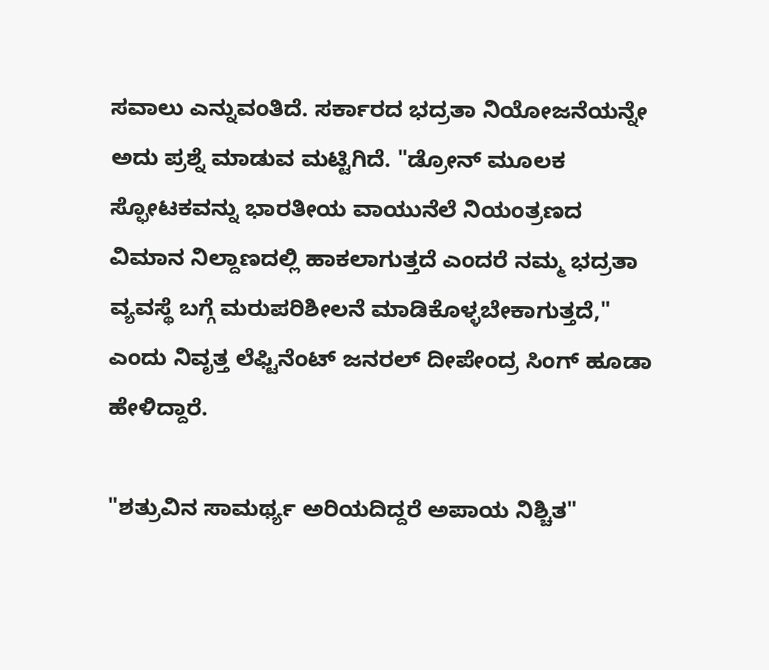ಸವಾಲು ಎನ್ನುವಂತಿದೆ. ಸರ್ಕಾರದ ಭದ್ರತಾ ನಿಯೋಜನೆಯನ್ನೇ ಅದು ಪ್ರಶ್ನೆ ಮಾಡುವ ಮಟ್ಟಿಗಿದೆ. "ಡ್ರೋನ್ ಮೂಲಕ ಸ್ಫೋಟಕವನ್ನು ಭಾರತೀಯ ವಾಯುನೆಲೆ ನಿಯಂತ್ರಣದ ವಿಮಾನ ನಿಲ್ದಾಣದಲ್ಲಿ ಹಾಕಲಾಗುತ್ತದೆ ಎಂದರೆ ನಮ್ಮ ಭದ್ರತಾ ವ್ಯವಸ್ಥೆ ಬಗ್ಗೆ ಮರುಪರಿಶೀಲನೆ ಮಾಡಿಕೊಳ್ಳಬೇಕಾಗುತ್ತದೆ," ಎಂದು ನಿವೃತ್ತ ಲೆಫ್ಟಿನೆಂಟ್ ಜನರಲ್ ದೀಪೇಂದ್ರ ಸಿಂಗ್ ಹೂಡಾ ಹೇಳಿದ್ದಾರೆ.

"ಶತ್ರುವಿನ ಸಾಮರ್ಥ್ಯ ಅರಿಯದಿದ್ದರೆ ಅಪಾಯ ನಿಶ್ಚಿತ"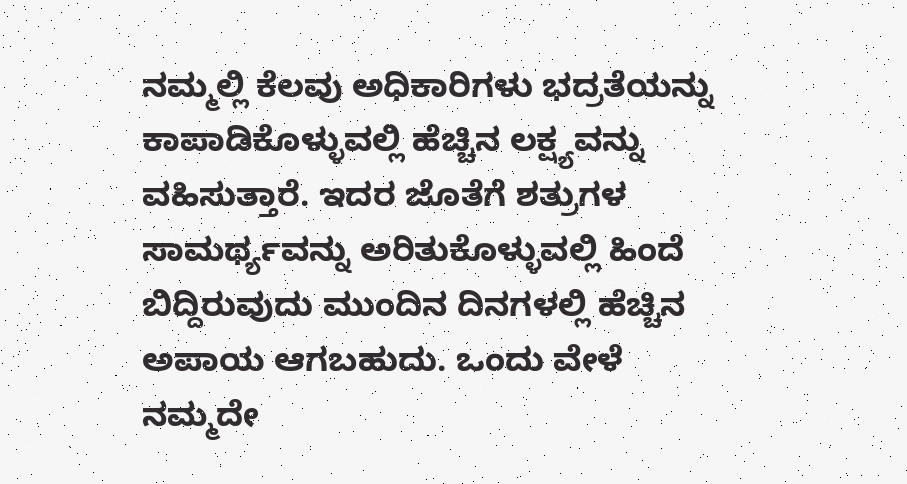ನಮ್ಮಲ್ಲಿ ಕೆಲವು ಅಧಿಕಾರಿಗಳು ಭದ್ರತೆಯನ್ನು ಕಾಪಾಡಿಕೊಳ್ಳುವಲ್ಲಿ ಹೆಚ್ಚಿನ ಲಕ್ಷ್ಯವನ್ನು ವಹಿಸುತ್ತಾರೆ. ಇದರ ಜೊತೆಗೆ ಶತ್ರುಗಳ ಸಾಮರ್ಥ್ಯವನ್ನು ಅರಿತುಕೊಳ್ಳುವಲ್ಲಿ ಹಿಂದೆ ಬಿದ್ದಿರುವುದು ಮುಂದಿನ ದಿನಗಳಲ್ಲಿ ಹೆಚ್ಚಿನ ಅಪಾಯ ಆಗಬಹುದು. ಒಂದು ವೇಳೆ ನಮ್ಮದೇ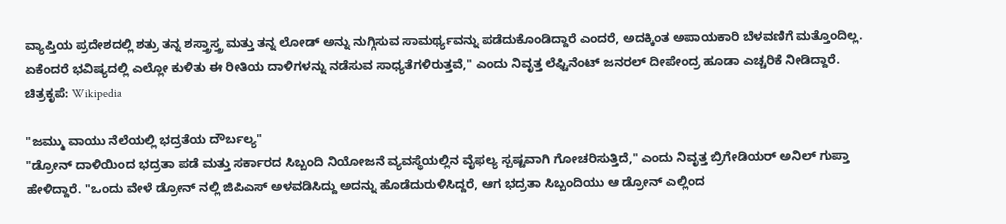ವ್ಯಾಪ್ತಿಯ ಪ್ರದೇಶದಲ್ಲಿ ಶತ್ರು ತನ್ನ ಶಸ್ತ್ರಾಸ್ತ್ರ ಮತ್ತು ತನ್ನ ಲೋಡ್ ಅನ್ನು ನುಗ್ಗಿಸುವ ಸಾಮರ್ಥ್ಯವನ್ನು ಪಡೆದುಕೊಂಡಿದ್ದಾರೆ ಎಂದರೆ, ಅದಕ್ಕಿಂತ ಅಪಾಯಕಾರಿ ಬೆಳವಣಿಗೆ ಮತ್ತೊಂದಿಲ್ಲ. ಏಕೆಂದರೆ ಭವಿಷ್ಯದಲ್ಲಿ ಎಲ್ಲೋ ಕುಳಿತು ಈ ರೀತಿಯ ದಾಳಿಗಳನ್ನು ನಡೆಸುವ ಸಾಧ್ಯತೆಗಳಿರುತ್ತವೆ," ಎಂದು ನಿವೃತ್ತ ಲೆಫ್ಟಿನೆಂಟ್ ಜನರಲ್ ದೀಪೇಂದ್ರ ಹೂಡಾ ಎಚ್ಚರಿಕೆ ನೀಡಿದ್ದಾರೆ.
ಚಿತ್ರಕೃಪೆ: Wikipedia

"ಜಮ್ಮು ವಾಯು ನೆಲೆಯಲ್ಲಿ ಭದ್ರತೆಯ ದೌರ್ಬಲ್ಯ"
"ಡ್ರೋನ್ ದಾಳಿಯಿಂದ ಭದ್ರತಾ ಪಡೆ ಮತ್ತು ಸರ್ಕಾರದ ಸಿಬ್ಬಂದಿ ನಿಯೋಜನೆ ವ್ಯವಸ್ಥೆಯಲ್ಲಿನ ವೈಫಲ್ಯ ಸ್ಪಷ್ಟವಾಗಿ ಗೋಚರಿಸುತ್ತಿದೆ," ಎಂದು ನಿವೃತ್ತ ಬ್ರಿಗೇಡಿಯರ್ ಅನಿಲ್ ಗುಪ್ತಾ ಹೇಳಿದ್ದಾರೆ. "ಒಂದು ವೇಳೆ ಡ್ರೋನ್ ನಲ್ಲಿ ಜಿಪಿಎಸ್ ಅಳವಡಿಸಿದ್ದು ಅದನ್ನು ಹೊಡೆದುರುಳಿಸಿದ್ದರೆ, ಆಗ ಭದ್ರತಾ ಸಿಬ್ಬಂದಿಯು ಆ ಡ್ರೋನ್ ಎಲ್ಲಿಂದ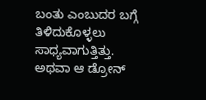ಬಂತು ಎಂಬುದರ ಬಗ್ಗೆ ತಿಳಿದುಕೊಳ್ಳಲು ಸಾಧ್ಯವಾಗುತ್ತಿತ್ತು. ಅಥವಾ ಆ ಡ್ರೋನ್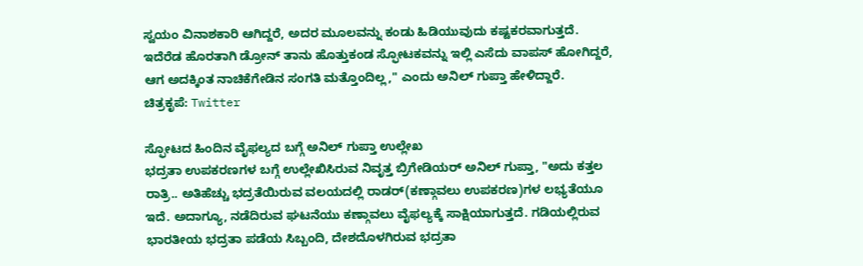ಸ್ವಯಂ ವಿನಾಶಕಾರಿ ಆಗಿದ್ದರೆ, ಅದರ ಮೂಲವನ್ನು ಕಂಡು ಹಿಡಿಯುವುದು ಕಷ್ಟಕರವಾಗುತ್ತದೆ. ಇದೆರೆಡ ಹೊರತಾಗಿ ಡ್ರೋನ್ ತಾನು ಹೊತ್ತುಕಂಡ ಸ್ಫೋಟಕವನ್ನು ಇಲ್ಲಿ ಎಸೆದು ವಾಪಸ್ ಹೋಗಿದ್ದರೆ, ಆಗ ಅದಕ್ಕಿಂತ ನಾಚಿಕೆಗೇಡಿನ ಸಂಗತಿ ಮತ್ತೊಂದಿಲ್ಲ," ಎಂದು ಅನಿಲ್ ಗುಪ್ತಾ ಹೇಳಿದ್ದಾರೆ.
ಚಿತ್ರಕೃಪೆ: Twitter

ಸ್ಫೋಟದ ಹಿಂದಿನ ವೈಫಲ್ಯದ ಬಗ್ಗೆ ಅನಿಲ್ ಗುಪ್ತಾ ಉಲ್ಲೇಖ
ಭದ್ರತಾ ಉಪಕರಣಗಳ ಬಗ್ಗೆ ಉಲ್ಲೇಖಿಸಿರುವ ನಿವೃತ್ತ ಬ್ರಿಗೇಡಿಯರ್ ಅನಿಲ್ ಗುಪ್ತಾ, "ಅದು ಕತ್ತಲ ರಾತ್ರಿ.. ಅತಿಹೆಚ್ಚು ಭದ್ರತೆಯಿರುವ ವಲಯದಲ್ಲಿ ರಾಡರ್(ಕಣ್ಗಾವಲು ಉಪಕರಣ)ಗಳ ಲಭ್ಯತೆಯೂ ಇದೆ. ಅದಾಗ್ಯೂ, ನಡೆದಿರುವ ಘಟನೆಯು ಕಣ್ಗಾವಲು ವೈಫಲ್ಯಕ್ಕೆ ಸಾಕ್ಷಿಯಾಗುತ್ತದೆ. ಗಡಿಯಲ್ಲಿರುವ ಭಾರತೀಯ ಭದ್ರತಾ ಪಡೆಯ ಸಿಬ್ಬಂದಿ, ದೇಶದೊಳಗಿರುವ ಭದ್ರತಾ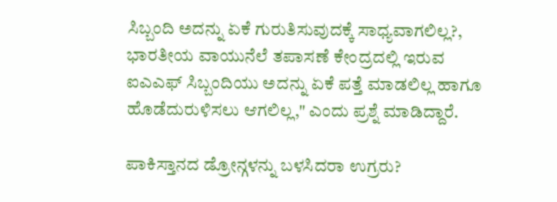ಸಿಬ್ಬಂದಿ ಅದನ್ನು ಏಕೆ ಗುರುತಿಸುವುದಕ್ಕೆ ಸಾಧ್ಯವಾಗಲಿಲ್ಲ?, ಭಾರತೀಯ ವಾಯುನೆಲೆ ತಪಾಸಣೆ ಕೇಂದ್ರದಲ್ಲಿ ಇರುವ ಐಎಎಫ್ ಸಿಬ್ಬಂದಿಯು ಅದನ್ನು ಏಕೆ ಪತ್ತೆ ಮಾಡಲಿಲ್ಲ ಹಾಗೂ ಹೊಡೆದುರುಳಿಸಲು ಆಗಲಿಲ್ಲ," ಎಂದು ಪ್ರಶ್ನೆ ಮಾಡಿದ್ದಾರೆ.

ಪಾಕಿಸ್ತಾನದ ಡ್ರೋನ್ಗಳನ್ನು ಬಳಸಿದರಾ ಉಗ್ರರು?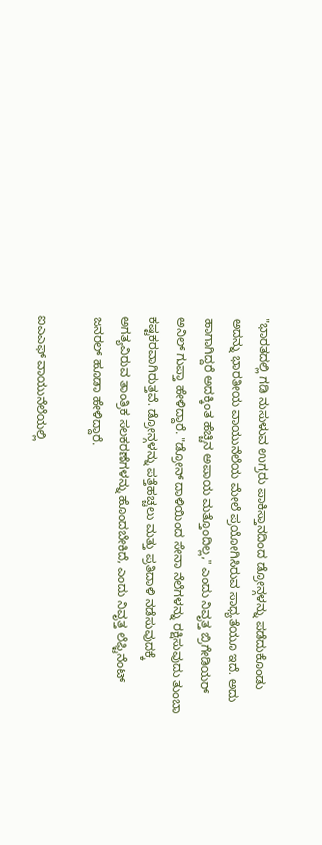"ಭಾರತದಲ್ಲಿ ಗಡಿ ನುಸುಳುವ ಉಗ್ರರು ಪಾಕಿಸ್ತಾನದಿಂದ ಡ್ರೋನ್ಗಳನ್ನು ಪಡೆದುಕೊಂಡು ಅದನ್ನು ಭಾರತೀಯ ವಾಯುನೆಲೆಯ ಮೇಲೆ ಪ್ರಯೋಗಿಸಿರುವ ಸಾಧ್ಯತೆಯೂ ಇದೆ. ಅದು ಹಾಗಾಗಿದ್ದರೆ ಅದಕ್ಕಿಂತ ಹೆಚ್ಚಿನ ಅಪಾಯ ಮತ್ತೊಂದಿಲ್ಲ," ಎಂದು ನಿವೃತ್ತ ಬ್ರಿಗೇಡಿಯರ್ ಅನಿಲ್ ಗುಪ್ತಾ ಹೇಳಿದ್ದಾರೆ. "ಡ್ರೋನ್ ದಾಳಿಯಿಂದ ಸೇನಾ ನೆಲೆಗಳನ್ನು ರಕ್ಷಿಸುವುದು ತುಂಬಾ ಕಷ್ಟಕರವಾಗಿರುತ್ತವೆ. ಡ್ರೋನ್ಗಳನ್ನು ಪತ್ತೆಹಚ್ಚಲು ಮತ್ತು ಪ್ರತಿದಾಳಿ ನಡೆಸುವುದಕ್ಕೆ ಅಗತ್ಯವಿರುವ ತಾಂತ್ರಿಕ ಸಲಕರಣೆಗಳನ್ನು ಹೊಂದಬೇಕಿದೆ, ಎಂದು ನಿವೃತ್ತ ಲೆಫ್ಟಿನೆಂಟ್ ಜನರಲ್ ಹೂಡಾ ಹೇಳಿದ್ದಾರೆ.

ಐಎಎಫ್ ವಾಯುನೆಲೆಯಲ್ಲಿ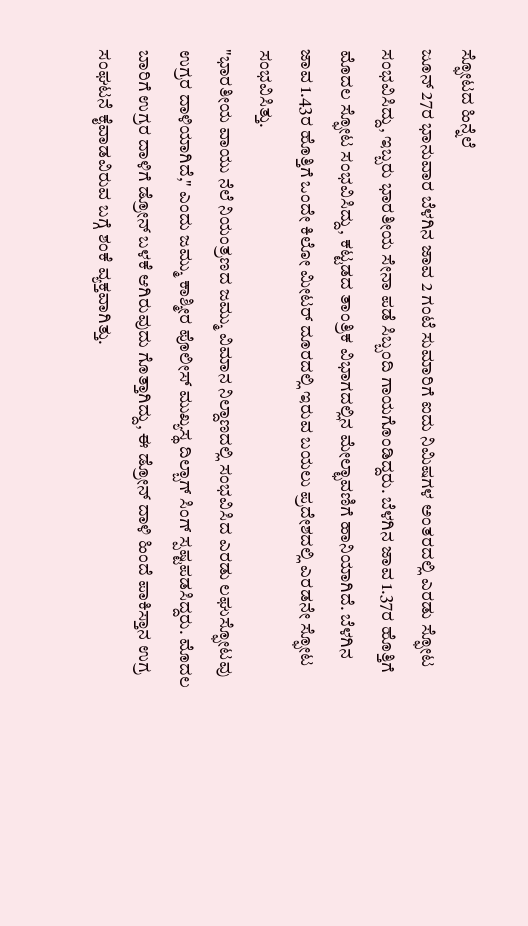ಸ್ಫೋಟದ ಹಿನ್ನೆಲೆ
ಜೂನ್ 27ರ ಭಾನುವಾರ ಬೆಳಗಿನ ಜಾವ 2 ಗಂಟೆ ಸುಮಾರಿಗೆ ಐದು ನಿಮಿಷಗಳ ಅಂತರದಲ್ಲಿ ಎರಡು ಸ್ಫೋಟ ಸಂಭವಿಸಿದ್ದು, ಇಬ್ಬರು ಭಾರತೀಯ ಸೇನಾ ಪಡೆ ಸಿಬ್ಬಂದಿ ಗಾಯಗೊಂಡಿದ್ದರು. ಬೆಳಗಿನ ಜಾವ 1.37ರ ಹೊತ್ತಿಗೆ ಮೊದಲ ಸ್ಫೋಟ ಸಂಭವಿಸಿದ್ದು, ಕಟ್ಟಡದ ತಾಂತ್ರಿಕ ವಿಭಾಗದಲ್ಲಿನ ಮೇಲ್ಛಾವಣಿಗೆ ಹಾನಿಯಾಗಿದೆ. ಬೆಳಗಿನ ಜಾವ 1.43ರ ಹೊತ್ತಿಗೆ ಒಂದೇ ಕಿಲೋ ಮೀಟರ್ ದೂರದಲ್ಲಿ ಇರುವ ಬಯಲು ಪ್ರದೇಶದಲ್ಲಿ ಎರಡನೇ ಸ್ಫೋಟ ಸಂಭವಿಸಿತ್ತು.
"ಭಾರತೀಯ ವಾಯು ನೆಲೆ ನಿಯಂತ್ರಣದ ಜಮ್ಮು ವಿಮಾನ ನಿಲ್ದಾಣದಲ್ಲಿ ಸಂಭವಿಸಿದ ಎರಡು ಲಘುಸ್ಫೋಟವು ಉಗ್ರರ ದಾಳಿಯಾಗಿದೆ," ಎಂದು ಜಮ್ಮು ಕಾಶ್ಮೀರ ಪೊಲೀಸ್ ಮುಖ್ಯಸ್ಥ ದಿಲ್ಬಾಗ್ ಸಿಂಗ್ ಸ್ಪಷ್ಟಪಡಸಿದ್ದರು. ಮೊದಲ ಬಾರಿಗೆ ಉಗ್ರರ ದಾಳಿಗೆ ಡ್ರೋನ್ ಬಳಕೆ ಆಗಿರುವುದು ಗೊತ್ತಾಗಿದ್ದು, ಈ ಡ್ರೋನ್ ದಾಳಿ ಹಿಂದೆ ಪಾಕಿಸ್ತಾನ ಉಗ್ರ ಸಂಘಟನೆ ಕೈವಾಡವಿರುವ ಬಗ್ಗೆ ಶಂಕೆ ವ್ಯಕ್ತವಾಗಿತ್ತು.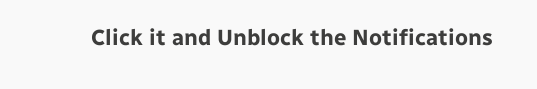Click it and Unblock the Notifications